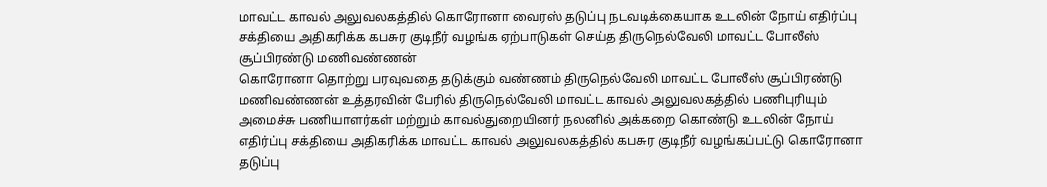மாவட்ட காவல் அலுவலகத்தில் கொரோனா வைரஸ் தடுப்பு நடவடிக்கையாக உடலின் நோய் எதிர்ப்பு சக்தியை அதிகரிக்க கபசுர குடிநீர் வழங்க ஏற்பாடுகள் செய்த திருநெல்வேலி மாவட்ட போலீஸ் சூப்பிரண்டு மணிவண்ணன்
கொரோனா தொற்று பரவுவதை தடுக்கும் வண்ணம் திருநெல்வேலி மாவட்ட போலீஸ் சூப்பிரண்டு மணிவண்ணன் உத்தரவின் பேரில் திருநெல்வேலி மாவட்ட காவல் அலுவலகத்தில் பணிபுரியும் அமைச்சு பணியாளர்கள் மற்றும் காவல்துறையினர் நலனில் அக்கறை கொண்டு உடலின் நோய் எதிர்ப்பு சக்தியை அதிகரிக்க மாவட்ட காவல் அலுவலகத்தில் கபசுர குடிநீர் வழங்கப்பட்டு கொரோனா தடுப்பு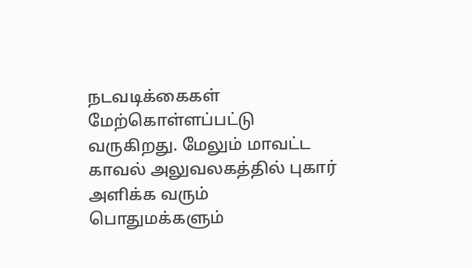நடவடிக்கைகள் மேற்கொள்ளப்பட்டு வருகிறது. மேலும் மாவட்ட காவல் அலுவலகத்தில் புகார் அளிக்க வரும் பொதுமக்களும்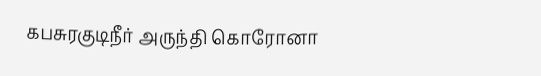கபசுரகுடிநீர் அருந்தி கொரோனா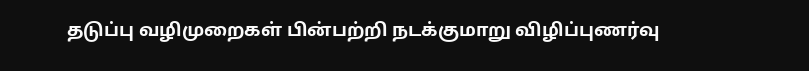தடுப்பு வழிமுறைகள் பின்பற்றி நடக்குமாறு விழிப்புணர்வு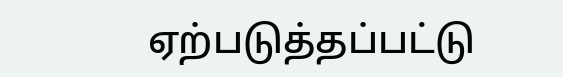ஏற்படுத்தப்பட்டு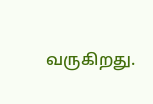வருகிறது.